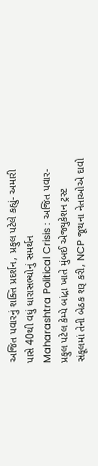અજિત પવારનું શક્તિ પ્રદર્શન, પ્રફુલ પટેલે કહ્યું- અમારી પાસે 40થી વધું ધારાસભ્યોનું સમર્થન
Maharashtra Political Crisis : અજિત પવાર-પ્રફુલ પટેલ કેમ્પે બાંદ્રા ખાતે મુંબઈ એજ્યુકેશન ટ્રસ્ટ સંકૂલમાં તેની બેઠક શરૂ કરી, NCP જૂથના નેતાઓએ દાવો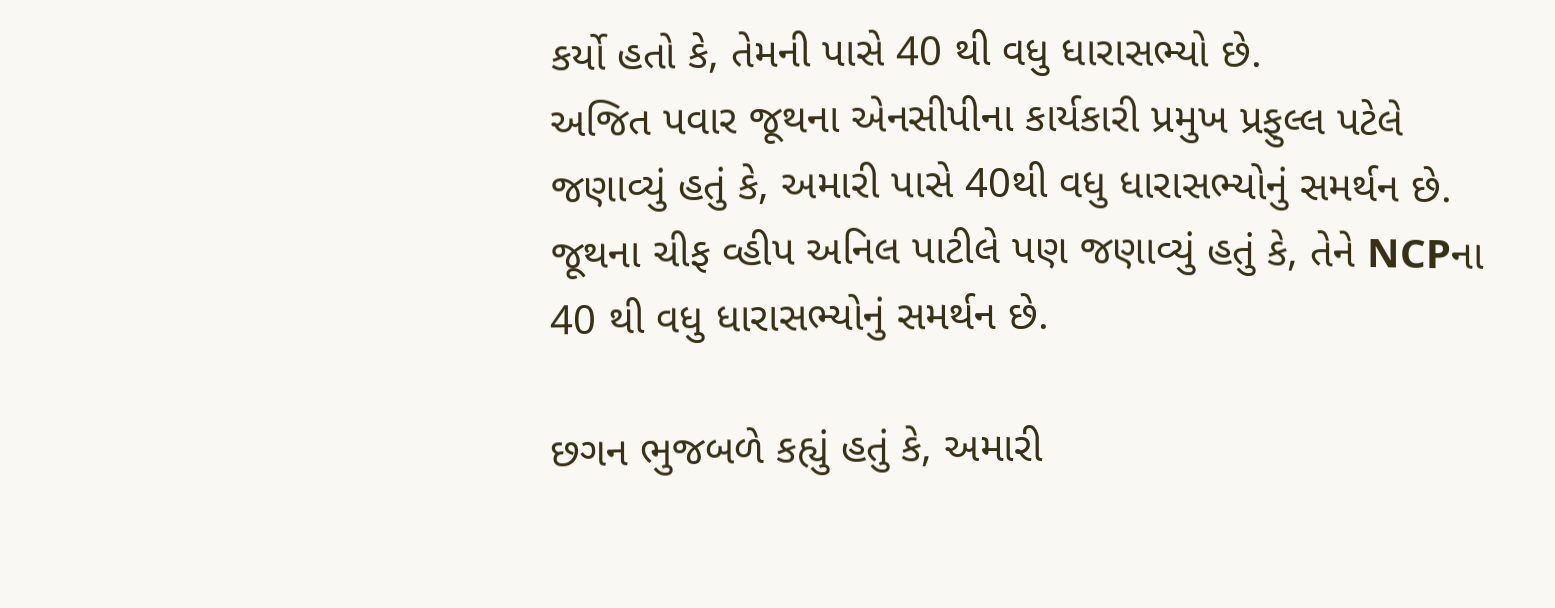કર્યો હતો કે, તેમની પાસે 40 થી વધુ ધારાસભ્યો છે.
અજિત પવાર જૂથના એનસીપીના કાર્યકારી પ્રમુખ પ્રફુલ્લ પટેલે જણાવ્યું હતું કે, અમારી પાસે 40થી વધુ ધારાસભ્યોનું સમર્થન છે. જૂથના ચીફ વ્હીપ અનિલ પાટીલે પણ જણાવ્યું હતું કે, તેને NCPના 40 થી વધુ ધારાસભ્યોનું સમર્થન છે.

છગન ભુજબળે કહ્યું હતું કે, અમારી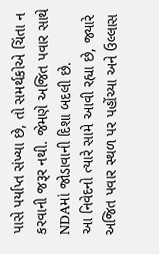પાસે પર્યાપ્ત સંખ્યા છે, તો સમર્થકોએ ચિંતા ન કરવાની જરૂર નથી. જેમણે અજિત પવાર સાથે NDAમાં જોડાવાની દિશા બદલી છે.
આ નિવેદનો ત્યારે સામે આવી રહ્યા છે, જ્યારે અજિત પવાર સ્થળ પર પહોંચ્યા અને ઉલ્લાસ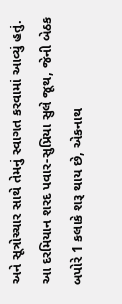અને સૂત્રોચ્ચાર સાથે તેમનું સ્વાગત કરવામાં આવ્યું હતું.
આ દરમિયાન શરદ પવાર-સુપ્રિયા સુલે જૂથ, જેની બેઠક બપોરે 1 કલાકે શરૂ થાય છે, એકનાથ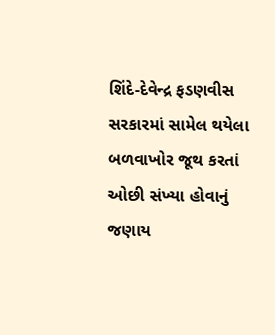શિંદે-દેવેન્દ્ર ફડણવીસ સરકારમાં સામેલ થયેલા બળવાખોર જૂથ કરતાં ઓછી સંખ્યા હોવાનું જણાય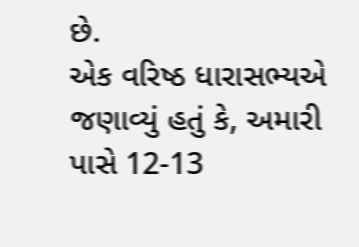છે.
એક વરિષ્ઠ ધારાસભ્યએ જણાવ્યું હતું કે, અમારી પાસે 12-13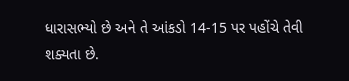ધારાસભ્યો છે અને તે આંકડો 14-15 પર પહોંચે તેવી શક્યતા છે.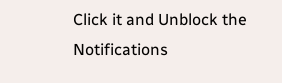Click it and Unblock the Notifications